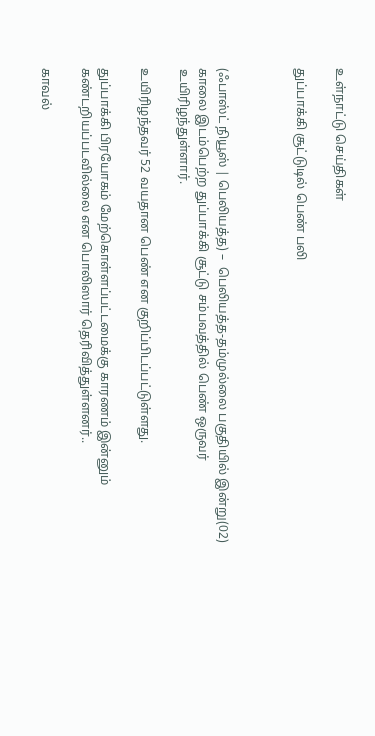உள்நாட்டு செய்திகள்

துப்பாக்கி சூட்டுடில் பெண் பலி



(ஃபாஸ்ட் நியூஸ் | பெலியத்த) –  பெலியத்த-தம்முல்லை பகுதியில் இன்று(02) காலை இடம்பெற்ற துப்பாக்கி சூட்டு சம்பவத்தில் பெண் ஒருவர் உயிரிழந்துள்ளார்.

உயிரிழந்தவர் 52 வயதான பெண் என குறிப்பிடப்பட்டுள்ளது.

துப்பாக்கி பிரயோகம் மேற்கொள்ளப்பட்டமைக்கு காரணம் இன்னும் கண்டறியப்படவில்லை என பொலிஸார் தெரிவித்துள்ளனர்..

காவல்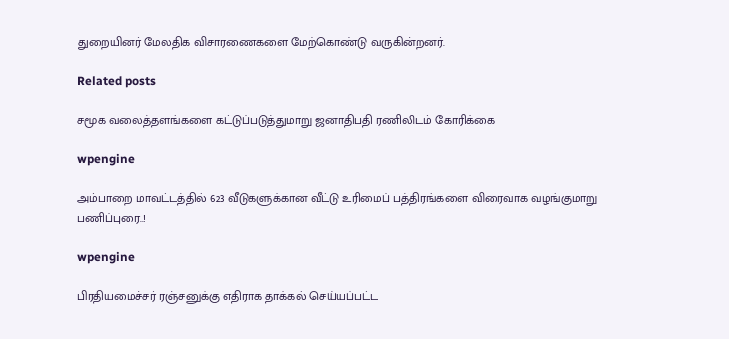துறையினர் மேலதிக விசாரணைகளை மேற்கொண்டு வருகின்றனர்.

Related posts

சமூக வலைத்தளங்களை கட்டுப்படுத்துமாறு ஜனாதிபதி ரணிலிடம் கோரிக்கை

wpengine

அம்பாறை மாவட்டத்தில் 623 வீடுகளுக்கான வீட்டு உரிமைப் பத்திரங்களை விரைவாக வழங்குமாறு பணிப்புரை..!

wpengine

பிரதியமைச்சர் ரஞ்சனுக்கு எதிராக தாக்கல் செய்யப்பட்ட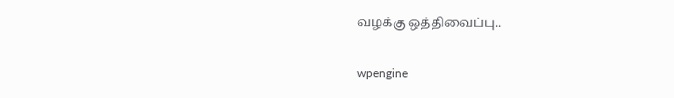வழக்கு ஒத்திவைப்பு..

wpengine